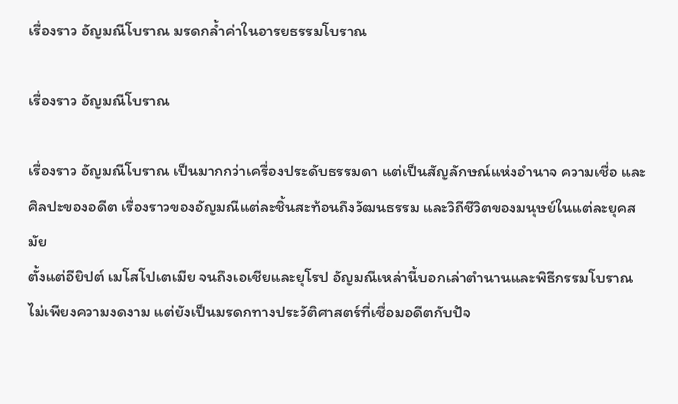เรื่องราว อัญมณีโบราณ มรดกล้ำค่าในอารยธรรมโบราณ

เรื่องราว อัญมณีโบราณ

เรื่องราว อัญมณีโบราณ เป็นมากกว่าเครื่องประดับธรรมดา แต่เป็นสัญลักษณ์แห่งอำนาจ ความเชื่อ และศิลปะของอดีต เรื่องราวของอัญมณีแต่ละชิ้นสะท้อนถึงวัฒนธรรม และวิถีชีวิตของมนุษย์ในแต่ละยุคสมัย
ตั้งแต่อียิปต์ เมโสโปเตเมีย จนถึงเอเชียและยุโรป อัญมณีเหล่านี้บอกเล่าตำนานและพิธีกรรมโบราณ ไม่เพียงความงดงาม แต่ยังเป็นมรดกทางประวัติศาสตร์ที่เชื่อมอดีตกับปัจ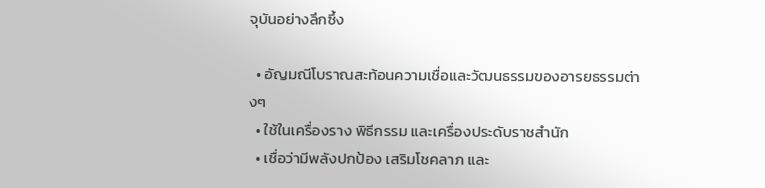จุบันอย่างลึกซึ้ง

  • อัญมณีโบราณสะท้อนความเชื่อและวัฒนธรรมของอารยธรรมต่างๆ
  • ใช้ในเครื่องราง พิธีกรรม และเครื่องประดับราชสำนัก
  • เชื่อว่ามีพลังปกป้อง เสริมโชคลาภ และ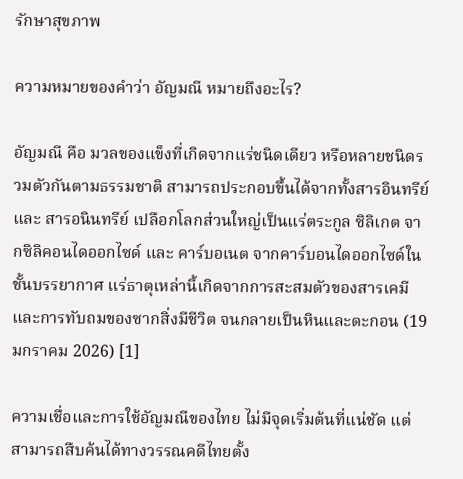รักษาสุขภาพ

ความหมายของคำว่า อัญมณี หมายถึงอะไร?

อัญมณี คือ มวลของแข็งที่เกิดจากแร่ชนิดเดียว หรือหลายชนิดรวมตัวกันตามธรรมชาติ สามารถประกอบขึ้นได้จากทั้งสารอินทรีย์ และ สารอนินทรีย์ เปลือกโลกส่วนใหญ่เป็นแร่ตระกูล ซิลิเกต จากซิลิคอนไดออกไซด์ และ คาร์บอเนต จากคาร์บอนไดออกไซด์ในชั้นบรรยากาศ แร่ธาตุเหล่านี้เกิดจากการสะสมตัวของสารเคมีและการทับถมของซากสิ่งมีชีวิต จนกลายเป็นหินและตะกอน (19 มกราคม 2026) [1]

ความเชื่อและการใช้อัญมณีของไทย ไม่มีจุดเริ่มต้นที่แน่ชัด แต่สามารถสืบค้นได้ทางวรรณคดีไทยตั้ง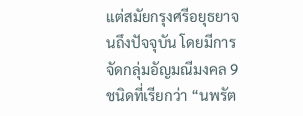แต่สมัยกรุงศรีอยุธยาจนถึงปัจจุบัน โดยมีการจัดกลุ่มอัญมณีมงคล 9 ชนิดที่เรียกว่า “นพรัต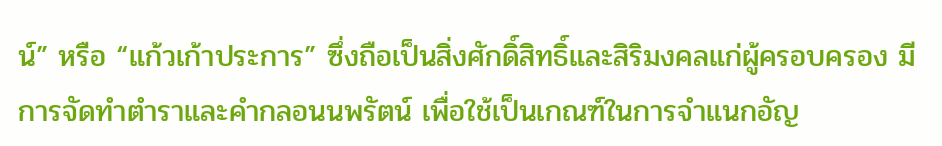น์” หรือ “แก้วเก้าประการ” ซึ่งถือเป็นสิ่งศักดิ์สิทธิ์และสิริมงคลแก่ผู้ครอบครอง มีการจัดทำตำราและคำกลอนนพรัตน์ เพื่อใช้เป็นเกณฑ์ในการจำแนกอัญ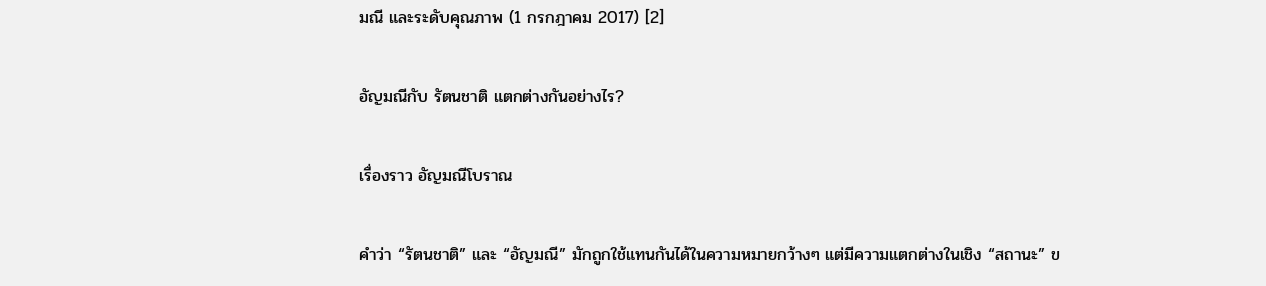มณี และระดับคุณภาพ (1 กรกฎาคม 2017) [2]

อัญมณีกับ รัตนชาติ แตกต่างกันอย่างไร?

เรื่องราว อัญมณีโบราณ

คำว่า “รัตนชาติ” และ “อัญมณี” มักถูกใช้แทนกันได้ในความหมายกว้างๆ แต่มีความแตกต่างในเชิง “สถานะ” ข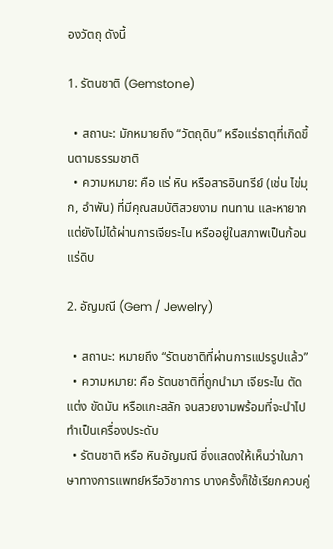องวัตถุ ดังนี้

1. รัตนชาติ (Gemstone)

  • สถานะ: มักหมายถึง “วัตถุดิบ” หรือแร่ธาตุที่เกิดขึ้นตามธรรมชาติ
  • ความหมาย: คือ แร่ หิน หรือสารอินทรีย์ (เช่น ไข่มุก, อำพัน) ที่มีคุณสมบัติสวยงาม ทนทาน และหายาก แต่ยังไม่ได้ผ่านการเจียระไน หรืออยู่ในสภาพเป็นก้อนแร่ดิบ

2. อัญมณี (Gem / Jewelry)

  • สถานะ: หมายถึง “รัตนชาติที่ผ่านการแปรรูปแล้ว”
  • ความหมาย: คือ รัตนชาติที่ถูกนำมา เจียระไน ตัดแต่ง ขัดมัน หรือแกะสลัก จนสวยงามพร้อมที่จะนำไปทำเป็นเครื่องประดับ
  • รัตนชาติ หรือ หินอัญมณี ซึ่งแสดงให้เห็นว่าในภาษาทางการแพทย์หรือวิชาการ บางครั้งก็ใช้เรียกควบคู่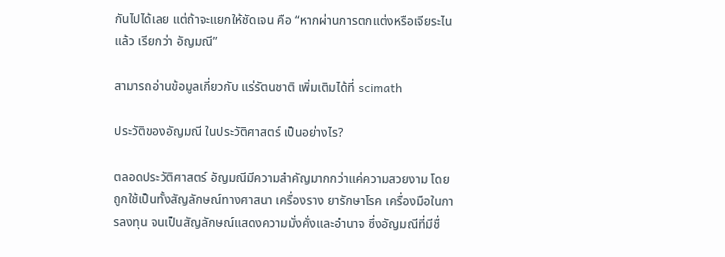กันไปได้เลย แต่ถ้าจะแยกให้ชัดเจน คือ “หากผ่านการตกแต่งหรือเจียระไนแล้ว เรียกว่า อัญมณี”

สามารถอ่านข้อมูลเกี่ยวกับ แร่รัตนชาติ เพิ่มเติมได้ที่ scimath

ประวัติของอัญมณี ในประวัติศาสตร์ เป็นอย่างไร?

ตลอดประวัติศาสตร์ อัญมณีมีความสำคัญมากกว่าแค่ความสวยงาม โดยถูกใช้เป็นทั้งสัญลักษณ์ทางศาสนา เครื่องราง ยารักษาโรค เครื่องมือในการลงทุน จนเป็นสัญลักษณ์แสดงความมั่งคั่งและอำนาจ ซึ่งอัญมณีที่มีชื่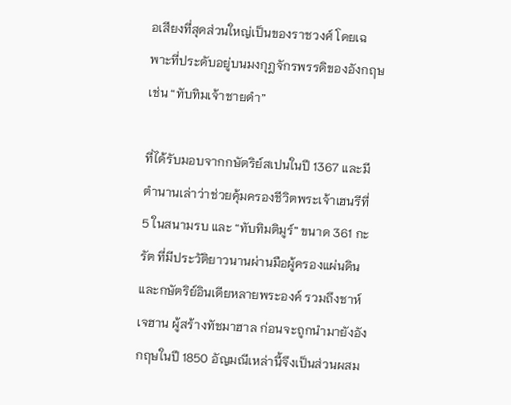อเสียงที่สุดส่วนใหญ่เป็นของราชวงศ์ โดยเฉพาะที่ประดับอยู่บนมงกุฎจักรพรรดิของอังกฤษ เช่น “ทับทิมเจ้าชายดำ”

ที่ได้รับมอบจากกษัตริย์สเปนในปี 1367 และมีตำนานเล่าว่าช่วยคุ้มครองชีวิตพระเจ้าเฮนรีที่ 5 ในสนามรบ และ “ทับทิมติมูร์” ขนาด 361 กะรัต ที่มีประวัติยาวนานผ่านมือผู้ครองแผ่นดินและกษัตริย์อินเดียหลายพระองค์ รวมถึงชาห์ เจฮาน ผู้สร้างทัชมาฮาล ก่อนจะถูกนำมายังอังกฤษในปี 1850 อัญมณีเหล่านี้จึงเป็นส่วนผสม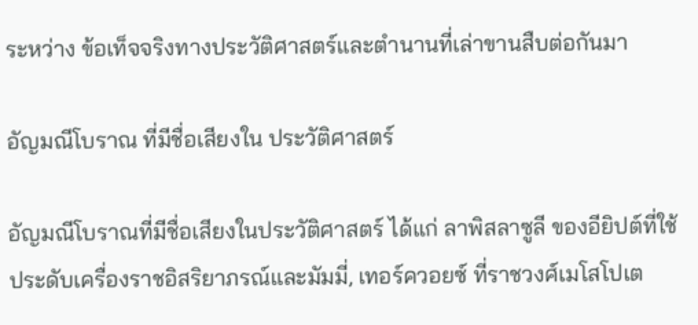ระหว่าง ข้อเท็จจริงทางประวัติศาสตร์และตำนานที่เล่าขานสืบต่อกันมา

อัญมณีโบราณ ที่มีชื่อเสียงใน ประวัติศาสตร์

อัญมณีโบราณที่มีชื่อเสียงในประวัติศาสตร์ ได้แก่ ลาพิสลาซูลี ของอียิปต์ที่ใช้ประดับเครื่องราชอิสริยาภรณ์และมัมมี่, เทอร์ควอยซ์ ที่ราชวงศ์เมโสโปเต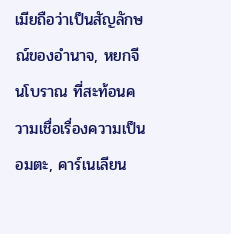เมียถือว่าเป็นสัญลักษณ์ของอำนาจ, หยกจีนโบราณ ที่สะท้อนความเชื่อเรื่องความเป็นอมตะ, คาร์เนเลียน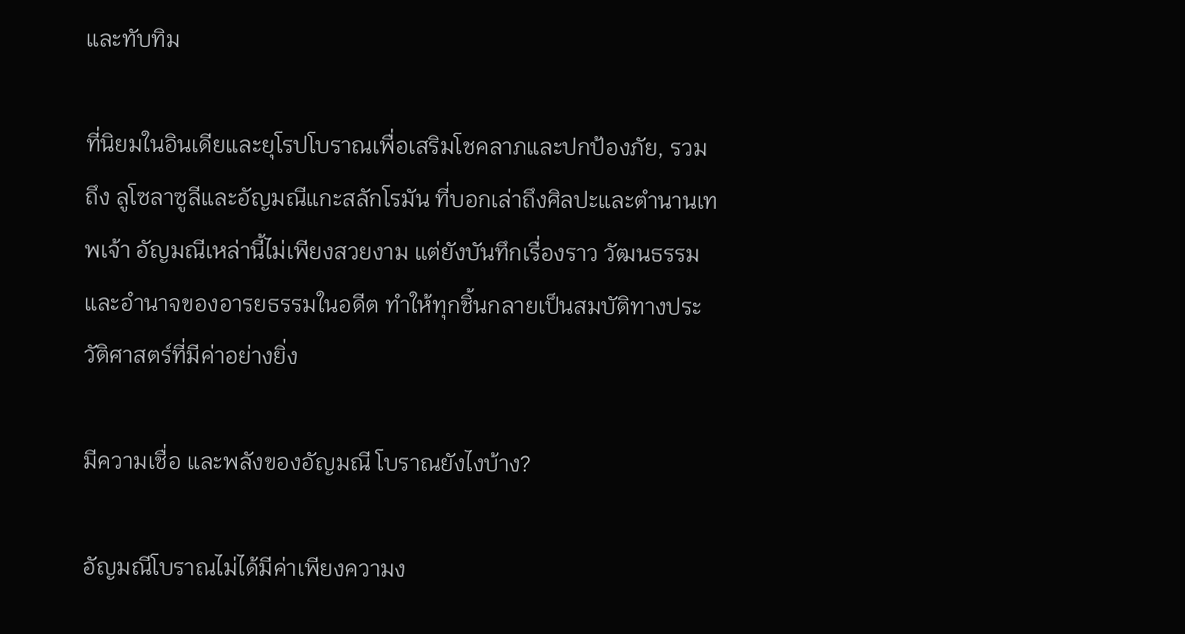และทับทิม

ที่นิยมในอินเดียและยุโรปโบราณเพื่อเสริมโชคลาภและปกป้องภัย, รวมถึง ลูโซลาซูลีและอัญมณีแกะสลักโรมัน ที่บอกเล่าถึงศิลปะและตำนานเทพเจ้า อัญมณีเหล่านี้ไม่เพียงสวยงาม แต่ยังบันทึกเรื่องราว วัฒนธรรม และอำนาจของอารยธรรมในอดีต ทำให้ทุกชิ้นกลายเป็นสมบัติทางประวัติศาสตร์ที่มีค่าอย่างยิ่ง

มีความเชื่อ และพลังของอัญมณี โบราณยังไงบ้าง?

อัญมณีโบราณไม่ได้มีค่าเพียงความง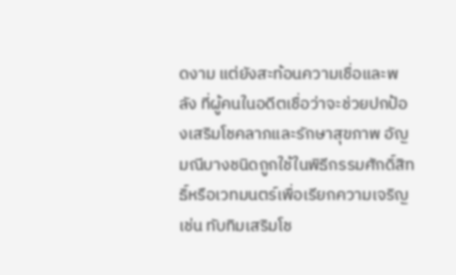ดงาม แต่ยังสะท้อนความเชื่อและพลัง ที่ผู้คนในอดีตเชื่อว่าจะช่วยปกป้องเสริมโชคลาภและรักษาสุขภาพ อัญมณีบางชนิดถูกใช้ในพิธีกรรมศักดิ์สิทธิ์หรือเวทมนตร์เพื่อเรียกความเจริญ เช่น ทับทิมเสริมโช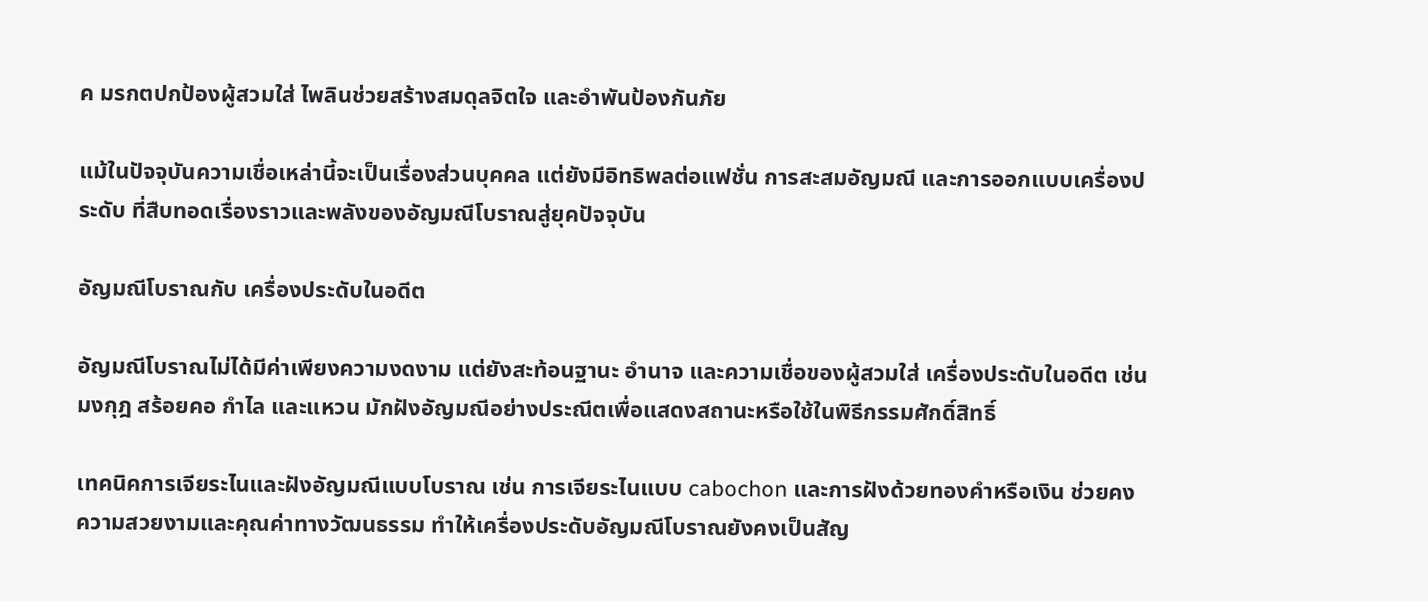ค มรกตปกป้องผู้สวมใส่ ไพลินช่วยสร้างสมดุลจิตใจ และอำพันป้องกันภัย

แม้ในปัจจุบันความเชื่อเหล่านี้จะเป็นเรื่องส่วนบุคคล แต่ยังมีอิทธิพลต่อแฟชั่น การสะสมอัญมณี และการออกแบบเครื่องประดับ ที่สืบทอดเรื่องราวและพลังของอัญมณีโบราณสู่ยุคปัจจุบัน

อัญมณีโบราณกับ เครื่องประดับในอดีต

อัญมณีโบราณไม่ได้มีค่าเพียงความงดงาม แต่ยังสะท้อนฐานะ อำนาจ และความเชื่อของผู้สวมใส่ เครื่องประดับในอดีต เช่น มงกุฎ สร้อยคอ กำไล และแหวน มักฝังอัญมณีอย่างประณีตเพื่อแสดงสถานะหรือใช้ในพิธีกรรมศักดิ์สิทธิ์

เทคนิคการเจียระไนและฝังอัญมณีแบบโบราณ เช่น การเจียระไนแบบ cabochon และการฝังด้วยทองคำหรือเงิน ช่วยคงความสวยงามและคุณค่าทางวัฒนธรรม ทำให้เครื่องประดับอัญมณีโบราณยังคงเป็นสัญ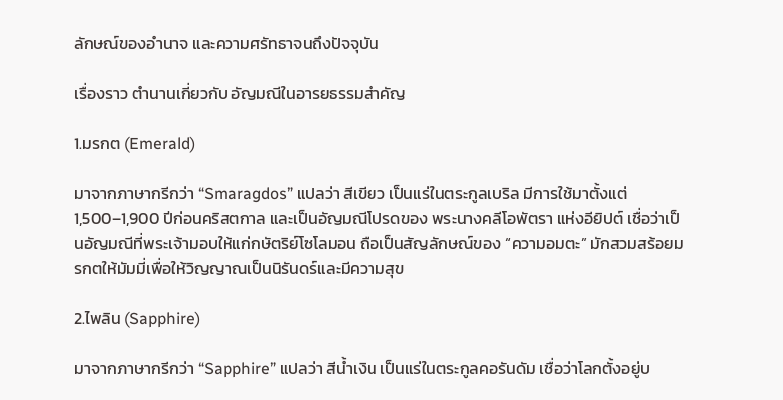ลักษณ์ของอำนาจ และความศรัทธาจนถึงปัจจุบัน

เรื่องราว ตำนานเกี่ยวกับ อัญมณีในอารยธรรมสำคัญ

1.มรกต (Emerald)

มาจากภาษากรีกว่า “Smaragdos” แปลว่า สีเขียว เป็นแร่ในตระกูลเบริล มีการใช้มาตั้งแต่ 1,500–1,900 ปีก่อนคริสตกาล และเป็นอัญมณีโปรดของ พระนางคลีโอพัตรา แห่งอียิปต์ เชื่อว่าเป็นอัญมณีที่พระเจ้ามอบให้แก่กษัตริย์โซโลมอน ถือเป็นสัญลักษณ์ของ “ความอมตะ” มักสวมสร้อยมรกตให้มัมมี่เพื่อให้วิญญาณเป็นนิรันดร์และมีความสุข

2.ไพลิน (Sapphire)

มาจากภาษากรีกว่า “Sapphire” แปลว่า สีน้ำเงิน เป็นแร่ในตระกูลคอรันดัม เชื่อว่าโลกตั้งอยู่บ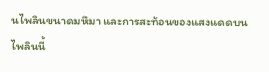นไพลินขนาดมหึมา และการสะท้อนของแสงแดดบนไพลินนี้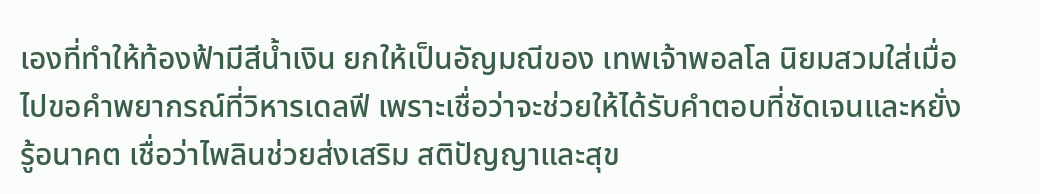เองที่ทำให้ท้องฟ้ามีสีน้ำเงิน ยกให้เป็นอัญมณีของ เทพเจ้าพอลโล นิยมสวมใส่เมื่อไปขอคำพยากรณ์ที่วิหารเดลฟี เพราะเชื่อว่าจะช่วยให้ได้รับคำตอบที่ชัดเจนและหยั่งรู้อนาคต เชื่อว่าไพลินช่วยส่งเสริม สติปัญญาและสุข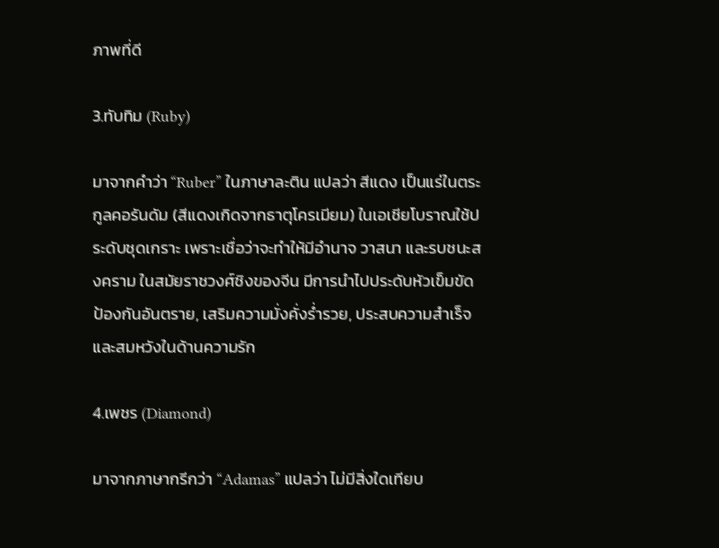ภาพที่ดี

3.ทับทิม (Ruby)

มาจากคำว่า “Ruber” ในภาษาละติน แปลว่า สีแดง เป็นแร่ในตระกูลคอรันดัม (สีแดงเกิดจากธาตุโครเมียม) ในเอเชียโบราณใช้ประดับชุดเกราะ เพราะเชื่อว่าจะทำให้มีอำนาจ วาสนา และรบชนะสงคราม ในสมัยราชวงศ์ชิงของจีน มีการนำไปประดับหัวเข็มขัด ป้องกันอันตราย, เสริมความมั่งคั่งร่ำรวย, ประสบความสำเร็จ และสมหวังในด้านความรัก

4.เพชร (Diamond)

มาจากภาษากรีกว่า “Adamas” แปลว่า ไม่มีสิ่งใดเทียบ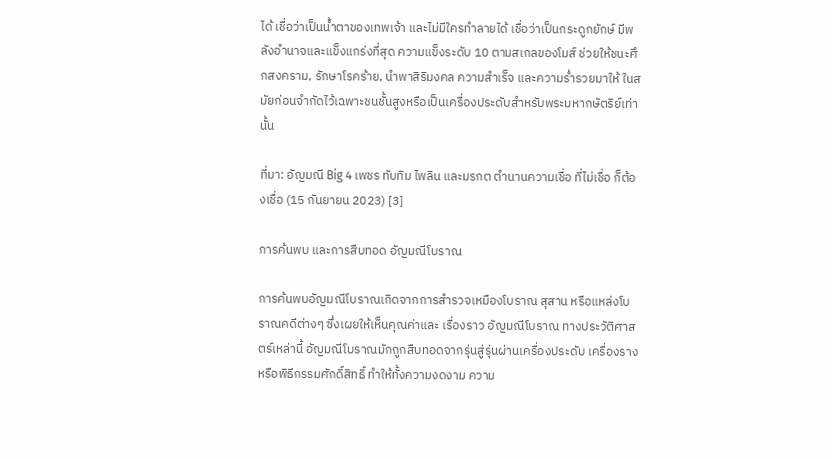ได้ เชื่อว่าเป็นน้ำตาของเทพเจ้า และไม่มีใครทำลายได้ เชื่อว่าเป็นกระดูกยักษ์ มีพลังอำนาจและแข็งแกร่งที่สุด ความแข็งระดับ 10 ตามสเกลของโมส์ ช่วยให้ชนะศึกสงคราม, รักษาโรคร้าย, นำพาสิริมงคล ความสำเร็จ และความร่ำรวยมาให้ ในสมัยก่อนจำกัดไว้เฉพาะชนชั้นสูงหรือเป็นเครื่องประดับสำหรับพระมหากษัตริย์เท่านั้น

ที่มา: อัญมณี Big 4 เพชร ทับทิม ไพลิน และมรกต ตำนานความเชื่อ ที่ไม่เชื่อ ก็ต้องเชื่อ (15 กันยายน 2023) [3]

การค้นพบ และการสืบทอด อัญมณีโบราณ

การค้นพบอัญมณีโบราณเกิดจากการสำรวจเหมืองโบราณ สุสาน หรือแหล่งโบราณคดีต่างๆ ซึ่งเผยให้เห็นคุณค่าและ เรื่องราว อัญมณีโบราณ ทางประวัติศาสตร์เหล่านี้ อัญมณีโบราณมักถูกสืบทอดจากรุ่นสู่รุ่นผ่านเครื่องประดับ เครื่องราง หรือพิธีกรรมศักดิ์สิทธิ์ ทำให้ทั้งความงดงาม ความ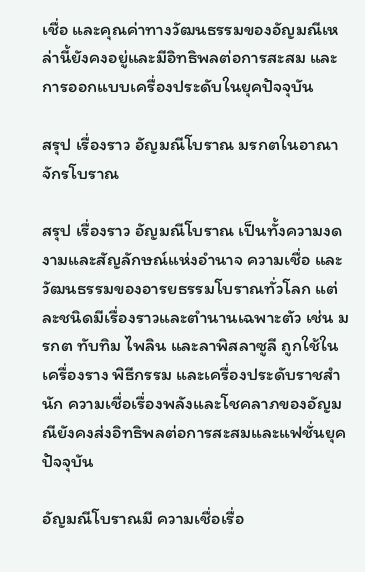เชื่อ และคุณค่าทางวัฒนธรรมของอัญมณีเหล่านี้ยังคงอยู่และมีอิทธิพลต่อการสะสม และการออกแบบเครื่องประดับในยุคปัจจุบัน

สรุป เรื่องราว อัญมณีโบราณ มรกตในอาณาจักรโบราณ

สรุป เรื่องราว อัญมณีโบราณ เป็นทั้งความงดงามและสัญลักษณ์แห่งอำนาจ ความเชื่อ และวัฒนธรรมของอารยธรรมโบราณทั่วโลก แต่ละชนิดมีเรื่องราวและตำนานเฉพาะตัว เช่น มรกต ทับทิม ไพลิน และลาพิสลาซูลี ถูกใช้ในเครื่องราง พิธีกรรม และเครื่องประดับราชสำนัก ความเชื่อเรื่องพลังและโชคลาภของอัญมณียังคงส่งอิทธิพลต่อการสะสมและแฟชั่นยุคปัจจุบัน

อัญมณีโบราณมี ความเชื่อเรื่อ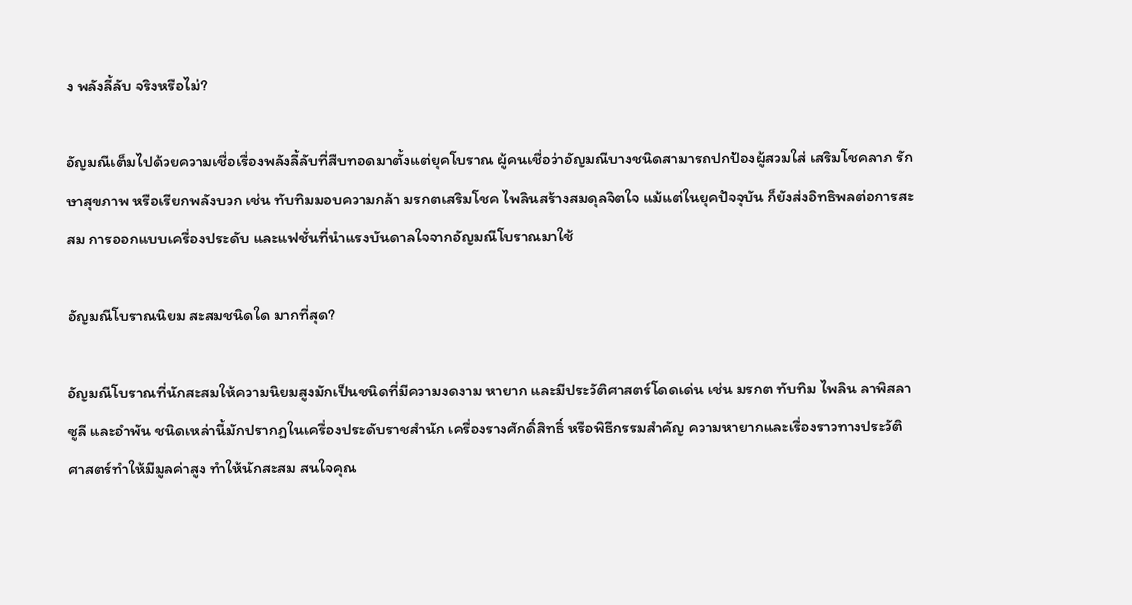ง พลังลี้ลับ จริงหรือไม่?

อัญมณีเต็มไปด้วยความเชื่อเรื่องพลังลี้ลับที่สืบทอดมาตั้งแต่ยุคโบราณ ผู้คนเชื่อว่าอัญมณีบางชนิดสามารถปกป้องผู้สวมใส่ เสริมโชคลาภ รักษาสุขภาพ หรือเรียกพลังบวก เช่น ทับทิมมอบความกล้า มรกตเสริมโชค ไพลินสร้างสมดุลจิตใจ แม้แต่ในยุคปัจจุบัน ก็ยังส่งอิทธิพลต่อการสะสม การออกแบบเครื่องประดับ และแฟชั่นที่นำแรงบันดาลใจจากอัญมณีโบราณมาใช้

อัญมณีโบราณนิยม สะสมชนิดใด มากที่สุด?

อัญมณีโบราณที่นักสะสมให้ความนิยมสูงมักเป็นชนิดที่มีความงดงาม หายาก และมีประวัติศาสตร์โดดเด่น เช่น มรกต ทับทิม ไพลิน ลาพิสลาซูลี และอำพัน ชนิดเหล่านี้มักปรากฏในเครื่องประดับราชสำนัก เครื่องรางศักดิ์สิทธิ์ หรือพิธีกรรมสำคัญ ความหายากและเรื่องราวทางประวัติศาสตร์ทำให้มีมูลค่าสูง ทำให้นักสะสม สนใจคุณ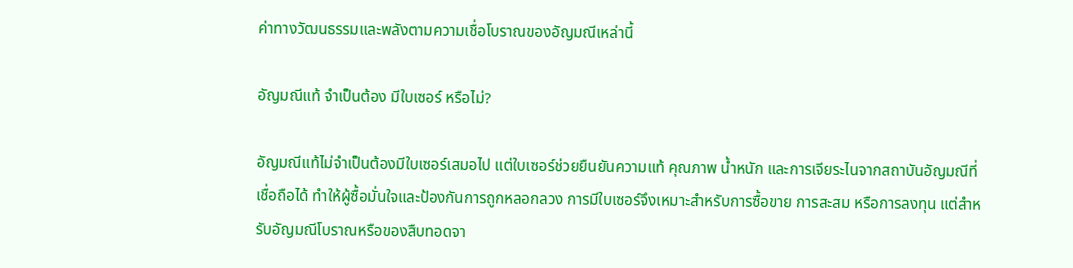ค่าทางวัฒนธรรมและพลังตามความเชื่อโบราณของอัญมณีเหล่านี้

อัญมณีแท้ จำเป็นต้อง มีใบเซอร์ หรือไม่?

อัญมณีแท้ไม่จำเป็นต้องมีใบเซอร์เสมอไป แต่ใบเซอร์ช่วยยืนยันความแท้ คุณภาพ น้ำหนัก และการเจียระไนจากสถาบันอัญมณีที่เชื่อถือได้ ทำให้ผู้ซื้อมั่นใจและป้องกันการถูกหลอกลวง การมีใบเซอร์จึงเหมาะสำหรับการซื้อขาย การสะสม หรือการลงทุน แต่สำหรับอัญมณีโบราณหรือของสืบทอดจา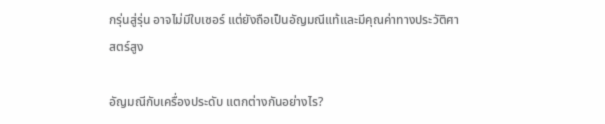กรุ่นสู่รุ่น อาจไม่มีใบเซอร์ แต่ยังถือเป็นอัญมณีแท้และมีคุณค่าทางประวัติศาสตร์สูง

อัญมณีกับเครื่องประดับ แตกต่างกันอย่างไร?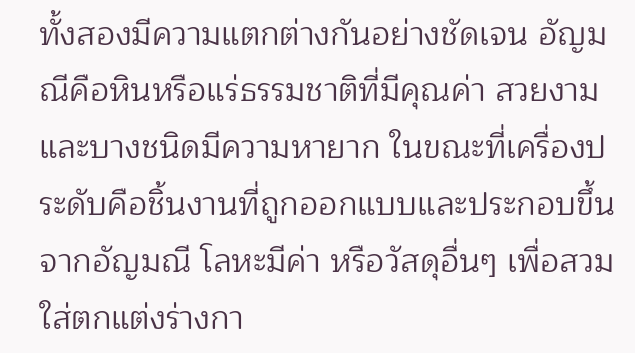ทั้งสองมีความแตกต่างกันอย่างชัดเจน อัญมณีคือหินหรือแร่ธรรมชาติที่มีคุณค่า สวยงาม และบางชนิดมีความหายาก ในขณะที่เครื่องประดับคือชิ้นงานที่ถูกออกแบบและประกอบขึ้นจากอัญมณี โลหะมีค่า หรือวัสดุอื่นๆ เพื่อสวมใส่ตกแต่งร่างกา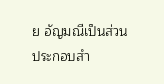ย อัญมณีเป็นส่วนประกอบสำ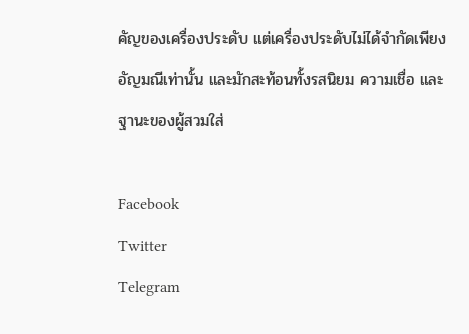คัญของเครื่องประดับ แต่เครื่องประดับไม่ได้จำกัดเพียงอัญมณีเท่านั้น และมักสะท้อนทั้งรสนิยม ความเชื่อ และฐานะของผู้สวมใส่

Facebook
Twitter
Telegram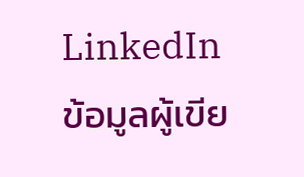LinkedIn
ข้อมูลผู้เขีย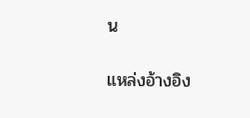น

แหล่งอ้างอิง